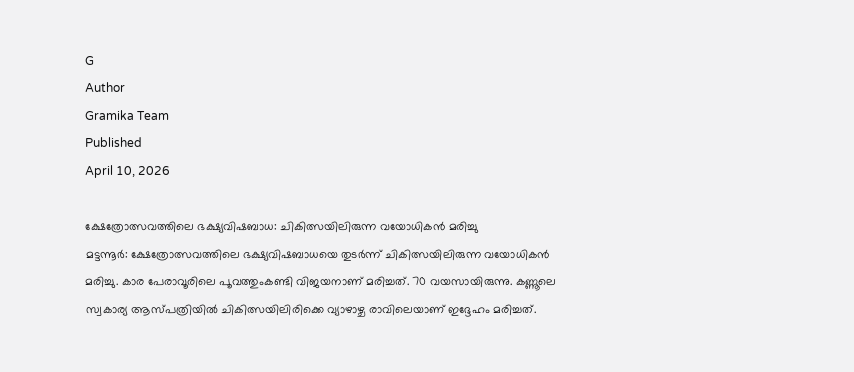G
Author
Gramika Team
Published
April 10, 2026

ക്ഷേത്രോത്സവത്തിലെ ഭക്ഷ്യവിഷബാധ: ചികിത്സയിലിരുന്ന വയോധികൻ മരിച്ചു
മട്ടന്നൂർ: ക്ഷേത്രോത്സവത്തിലെ ഭക്ഷ്യവിഷബാധയെ തുടർന്ന് ചികിത്സയിലിരുന്ന വയോധികൻ മരിച്ചു. കാര പേരാവൂരിലെ പൂവത്തുംകണ്ടി വിജയനാണ് മരിച്ചത്. 70 വയസായിരുന്നു. കണ്ണൂലെ സ്വകാര്യ ആസ്പത്രിയിൽ ചികിത്സയിലിരിക്കെ വ്യാഴാഴ്ച രാവിലെയാണ് ഇദ്ദേഹം മരിച്ചത്.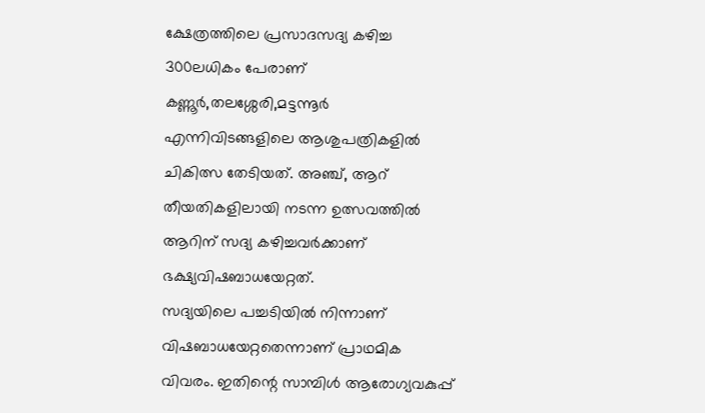ക്ഷേത്രത്തിലെ പ്രസാദസദ്യ കഴിച്ച 300ലധികം പേരാണ് കണ്ണൂർ,തലശ്ശേരി,മട്ടന്നൂർ എന്നിവിടങ്ങളിലെ ആശുപത്രികളിൽ ചികിത്സ തേടിയത്. അഞ്ച്, ആറ് തീയതികളിലായി നടന്ന ഉത്സവത്തിൽ ആറിന് സദ്യ കഴിച്ചവർക്കാണ് ഭക്ഷ്യവിഷബാധയേറ്റത്.
സദ്യയിലെ പച്ചടിയിൽ നിന്നാണ് വിഷബാധയേറ്റതെന്നാണ് പ്രാഥമിക വിവരം. ഇതിന്റെ സാമ്പിൾ ആരോഗ്യവകുപ്പ്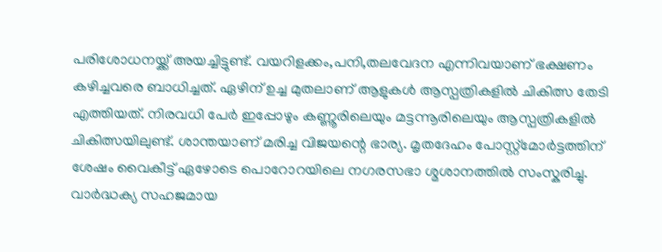പരിശോധനയ്ക്ക് അയച്ചിട്ടുണ്ട്. വയറിളക്കം,പനി,തലവേദന എന്നിവയാണ് ഭക്ഷണം കഴിച്ചവരെ ബാധിച്ചത്. ഏഴിന് ഉച്ച മുതലാണ് ആളുകൾ ആസ്പത്രികളിൽ ചികിത്സ തേടി എത്തിയത്. നിരവധി പേർ ഇപ്പോഴും കണ്ണൂരിലെയും മട്ടന്നൂരിലെയും ആസ്പത്രികളിൽ ചികിത്സയിലുണ്ട്. ശാന്തയാണ് മരിച്ച വിജയന്റെ ഭാര്യ. മൃതദേഹം പോസ്റ്റ്മോർട്ടത്തിന് ശേഷം വൈകീട്ട് ഏഴോടെ പൊറോറയിലെ നഗരസഭാ ശ്മശാനത്തിൽ സംസ്കരിച്ചു. വാർദ്ധക്യ സഹജമായ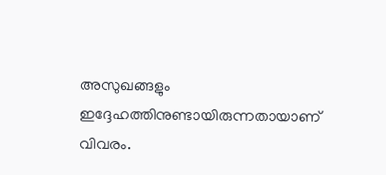അസുഖങ്ങളും ഇദ്ദേഹത്തിനുണ്ടായിരുന്നതായാണ് വിവരം.